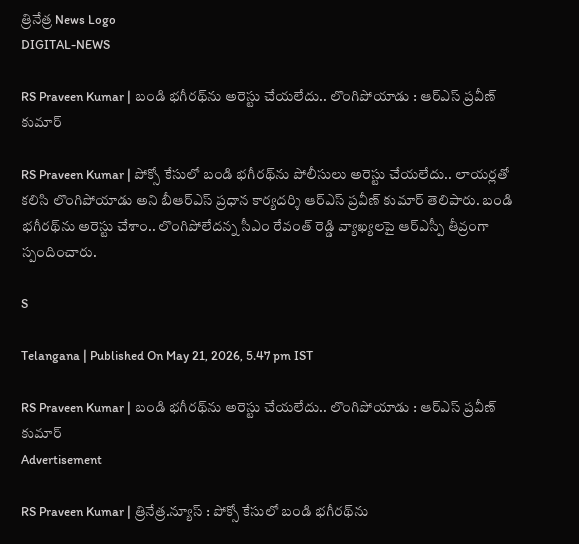త్రినేత్ర News Logo
DIGITAL-NEWS

RS Praveen Kumar | బండి భ‌గీర‌థ్‌ను అరెస్టు చేయ‌లేదు.. లొంగిపోయాడు : ఆర్ఎస్ ప్ర‌వీణ్ కుమార్

RS Praveen Kumar | పోక్సో కేసులో బండి భ‌గీర‌థ్‌ను పోలీసులు అరెస్టు చేయ‌లేదు.. లాయ‌ర్ల‌తో క‌లిసి లొంగిపోయాడు అని బీఆర్ఎస్ ప్ర‌ధాన కార్య‌ద‌ర్శి ఆర్ఎస్ ప్ర‌వీణ్ కుమార్ తెలిపారు. బండి భ‌గీర‌థ్‌ను అరెస్టు చేశాం.. లొంగిపోలేద‌న్న సీఎం రేవంత్ రెడ్డి వ్యాఖ్య‌ల‌పై ఆర్ఎస్పీ తీవ్రంగా స్పందించారు.

S

Telangana | Published On May 21, 2026, 5.47 pm IST

RS Praveen Kumar | బండి భ‌గీర‌థ్‌ను అరెస్టు చేయ‌లేదు.. లొంగిపోయాడు : ఆర్ఎస్ ప్ర‌వీణ్ కుమార్
Advertisement

RS Praveen Kumar | త్రినేత్ర‌.న్యూస్ : పోక్సో కేసులో బండి భ‌గీర‌థ్‌ను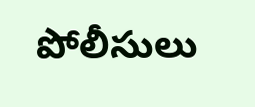పోలీసులు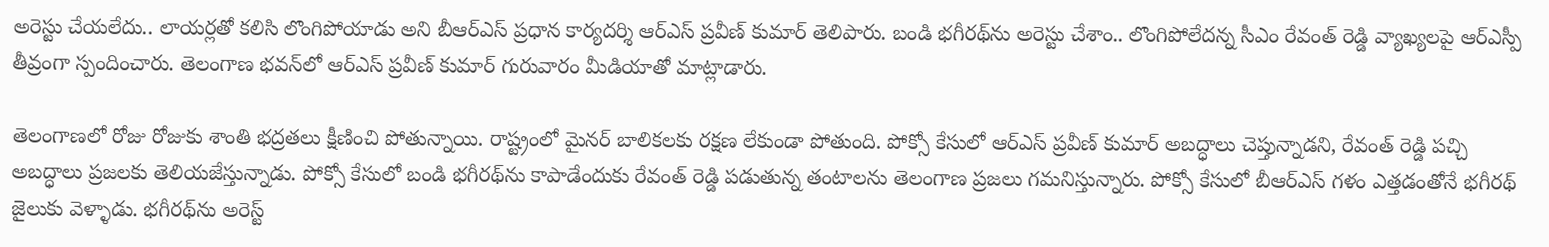అరెస్టు చేయ‌లేదు.. లాయ‌ర్ల‌తో క‌లిసి లొంగిపోయాడు అని బీఆర్ఎస్ ప్ర‌ధాన కార్య‌ద‌ర్శి ఆర్ఎస్ ప్ర‌వీణ్ కుమార్ తెలిపారు. బండి భ‌గీర‌థ్‌ను అరెస్టు చేశాం.. లొంగిపోలేద‌న్న సీఎం రేవంత్ రెడ్డి వ్యాఖ్య‌ల‌పై ఆర్ఎస్పీ తీవ్రంగా స్పందించారు. తెలంగాణ భ‌వ‌న్‌లో ఆర్ఎస్ ప్ర‌వీణ్ కుమార్ గురువారం మీడియాతో మాట్లాడారు.

తెలంగాణలో రోజు రోజుకు శాంతి భద్రతలు క్షీణించి పోతున్నాయి. రాష్ట్రంలో మైనర్ బాలికలకు రక్షణ లేకుండా పోతుంది. పోక్సో కేసులో ఆర్ఎస్ ప్రవీణ్ కుమార్ అబద్ధాలు చెప్తున్నాడని, రేవంత్ రెడ్డి పచ్చి అబద్ధాలు ప్రజలకు తెలియజేస్తున్నాడు. పోక్సో కేసులో బండి భగీరథ్‌ను కాపాడేందుకు రేవంత్ రెడ్డి పడుతున్న తంటాలను తెలంగాణ ప్రజలు గమనిస్తున్నారు. పోక్సో కేసులో బీఆర్ఎస్ గళం ఎత్తడంతోనే భగీరథ్ జైలుకు వెళ్ళాడు. భగీరథ్‌ను అరెస్ట్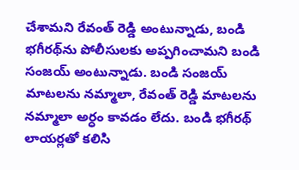చేశామని రేవంత్ రెడ్డి అంటున్నాడు, బండి భగీరథ్‌ను పోలీసులకు అప్పగించామని బండి సంజయ్ అంటున్నాడు. బండి సంజయ్ మాటలను నమ్మాలా, రేవంత్ రెడ్డి మాటలను నమ్మాలా అర్ధం కావడం లేదు. బండి భగీరథ్ లాయర్లతో కలిసి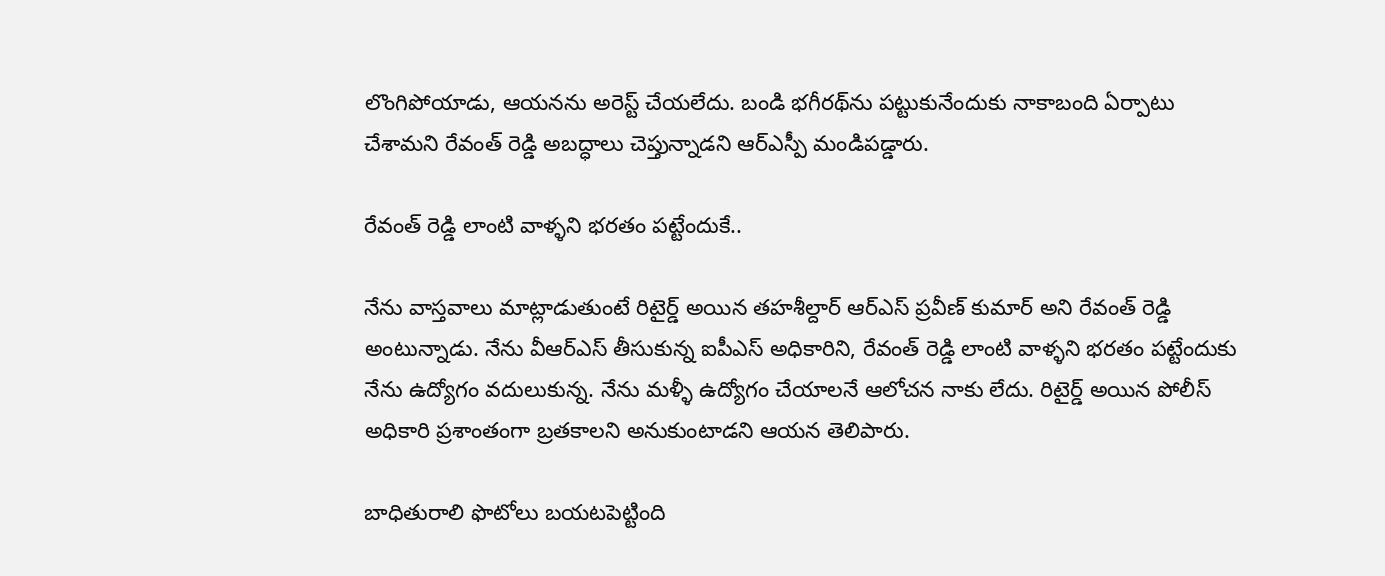లొంగిపోయాడు, ఆయ‌న‌ను అరెస్ట్ చేయ‌లేదు. బండి భగీరథ్‌ను పట్టుకునేందుకు నాకాబంది ఏర్పాటు చేశామని రేవంత్ రెడ్డి అబద్ధాలు చెప్తున్నాడని ఆర్ఎస్పీ మండిప‌డ్డారు.

రేవంత్ రెడ్డి లాంటి వాళ్ళని భరతం పట్టేందుకే..

నేను వాస్తవాలు మాట్లాడుతుంటే రిటైర్డ్ అయిన తహశీల్దార్ ఆర్ఎస్ ప్రవీణ్ కుమార్ అని రేవంత్ రెడ్డి అంటున్నాడు. నేను వీఆర్ఎస్ తీసుకున్న ఐపీఎస్ అధికారిని, రేవంత్ రెడ్డి లాంటి వాళ్ళని భరతం పట్టేందుకు నేను ఉద్యోగం వదులుకున్న. నేను మళ్ళీ ఉద్యోగం చేయాలనే ఆలోచన నాకు లేదు. రిటైర్డ్ అయిన పోలీస్ అధికారి ప్రశాంతంగా బ్రతకాలని అనుకుంటాడని ఆయ‌న తెలిపారు.

బాధితురాలి ఫొటోలు బయటపెట్టింది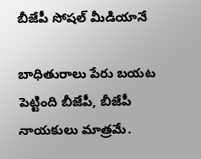బీజేపీ సోషల్ మీడియానే

బాధితురాలు పేరు బయట పెట్టింది బీజేపీ, బీజేపీ నాయకులు మాత్ర‌మే.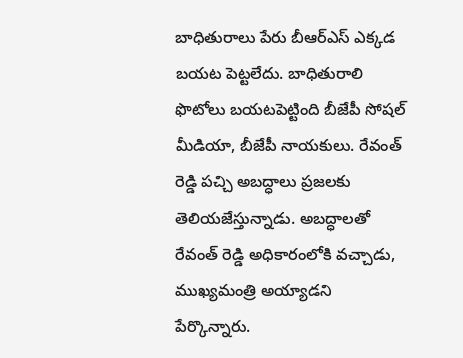బాధితురాలు పేరు బీఆర్ఎస్ ఎక్కడ బయట పెట్టలేదు. బాధితురాలి ఫొటోలు బయటపెట్టింది బీజేపీ సోషల్ మీడియా, బీజేపీ నాయకులు. రేవంత్ రెడ్డి పచ్చి అబద్ధాలు ప్రజలకు తెలియజేస్తున్నాడు. అబద్ధాలతో రేవంత్ రెడ్డి అధికారంలోకి వచ్చాడు, ముఖ్యమంత్రి అయ్యాడ‌ని పేర్కొన్నారు.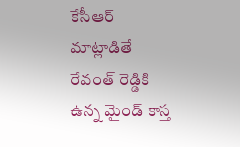కేసీఆర్ మాట్లాడితే రేవంత్ రెడ్డికి ఉన్న మైండ్ కాస్త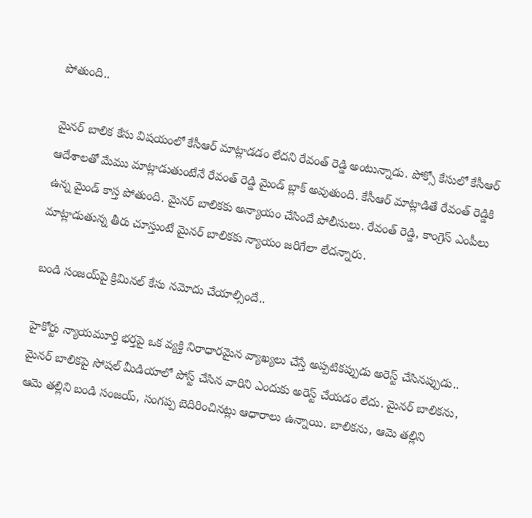పోతుంది..

మైనర్ బాలిక కేసు విషయంలో కేసీఆర్ మాట్లాడడం లేదని రేవంత్ రెడ్డి అంటున్నాడు. పోక్సో కేసులో కేసీఆర్ ఆదేశాలతో మేము మాట్లాడుతుంటేనే రేవంత్ రెడ్డి మైండ్ బ్లాక్ అవుతుంది. కేసీఆర్ మాట్లాడితే రేవంత్ రెడ్డికి ఉన్న మైండ్ కాస్త పోతుంది. మైనర్ బాలికకు అన్యాయం చేసిందే పోలీసులు. రేవంత్ రెడ్డి, కాంగ్రెస్ ఎంపీలు మాట్లాడుతున్న తీరు చూస్తుంటే మైనర్ బాలికకు న్యాయం జరిగేలా లేదన్నారు.

బండి సంజ‌య్‌పై క్రిమిన‌ల్ కేసు న‌మోదు చేయాల్సిందే..

హైకోర్టు న్యాయమూర్తి భర్తపై ఒక వ్యక్తి నిరాధారమైన వ్యాఖ్యలు చేస్తే అప్పటికప్పుడు అరెస్ట్ చేసినప్పుడు.. మైనర్ బాలికపై సోషల్ మీడియాలో పోస్ట్ చేసిన వారిని ఎందుకు అరెస్ట్ చేయ‌డం లేదు. మైనర్ బాలికను, ఆమె తల్లిని బండి సంజయ్, సంగప్ప బెదిరించినట్లు ఆధారాలు ఉన్నాయి. బాలిక‌ను, ఆమె త‌ల్లిని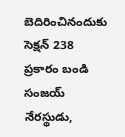బెదిరించినందుకు సెక్షన్ 238 ప్రకారం బండి సంజయ్ నేరస్థుడు,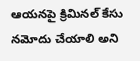ఆయనపై క్రిమినల్ కేసు నమోదు చేయాలి అని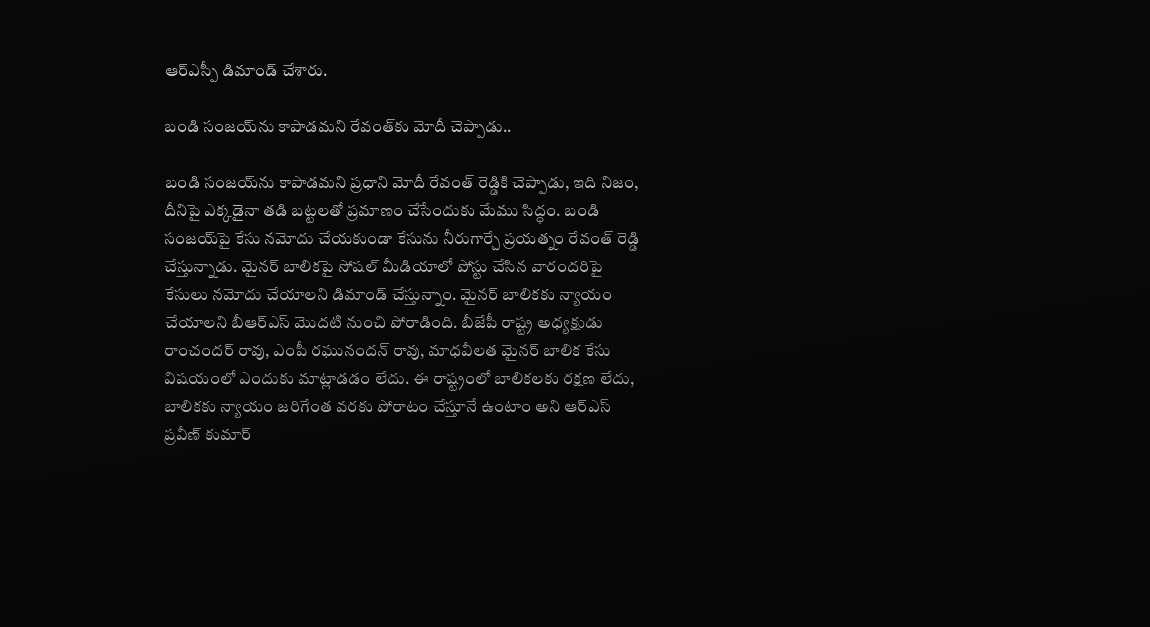ఆర్ఎస్పీ డిమాండ్ చేశారు.

బండి సంజ‌య్‌ను కాపాడ‌మ‌ని రేవంత్‌కు మోదీ చెప్పాడు..

బండి సంజయ్‌ను కాపాడమని ప్ర‌ధాని మోదీ రేవంత్ రెడ్డికి చెప్పాడు, ఇది నిజం, దీనిపై ఎక్కడైనా తడి బట్టలతో ప్రమాణం చేసేందుకు మేము సిద్ధం. బండి సంజయ్‌పై కేసు నమోదు చేయ‌కుండా కేసును నీరుగార్చే ప్రయత్నం రేవంత్ రెడ్డి చేస్తున్నాడు. మైనర్ బాలికపై సోషల్ మీడియాలో పోస్టు చేసిన వారందరిపై కేసులు నమోదు చేయాలని డిమాండ్ చేస్తున్నాం. మైనర్ బాలికకు న్యాయం చేయాలని బీఆర్ఎస్ మొదటి నుంచి పోరాడింది. బీజేపీ రాష్ట్ర అధ్యక్షుడు రాంచందర్ రావు, ఎంపీ రఘునందన్ రావు, మాధవీలత మైనర్ బాలిక కేసు విషయంలో ఎందుకు మాట్లాడడం లేదు. ఈ రాష్ట్రంలో బాలికలకు రక్షణ లేదు, బాలికకు న్యాయం జరిగేంత వరకు పోరాటం చేస్తూనే ఉంటాం అని ఆర్ఎస్ ప్ర‌వీణ్ కుమార్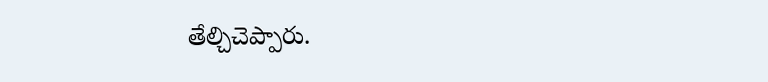తేల్చిచెప్పారు.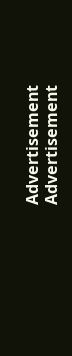Advertisement
Advertisement